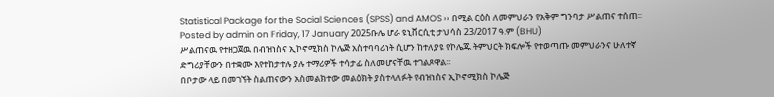Statistical Package for the Social Sciences (SPSS) and AMOS ›› በሚል ርዕስ ለመምህራን የአቅም ግንባታ ሥልጠና ተሰጠ፡፡
Posted by admin on Friday, 17 January 2025ቡሌ ሆራ ዩኒቨርሲቲ ታህሳስ 23/2017 ዓ.ም (BHU)
ሥልጠናዉ የተዘጋጀዉ በብዝነስና ኢኮኖሚክስ ኮሌጅ አስተባባሪነት ሲሆን ከተለያዩ የኮሌጁ ትምህርት ክፍሎች የተወጣጡ መምህራንና ሁለተኛ ድግሪያቸውን በተቋሙ እየተከታተሉ ያሉ ተማሪዎች ተሳታፊ ስለመሆናቸዉ ተገልጾዋል፡፡
በቦታው ላይ በመገኘት ስልጠናውን አስመልክተው መልዕክት ያስተላለፉት የብዝነስና ኢኮኖሚክስ ኮሌጅ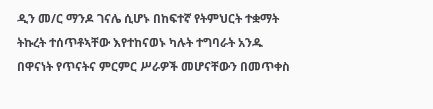ዲን መ/ር ማንዶ ገናሌ ሲሆኑ በከፍተኛ የትምህርት ተቋማት ትኩረት ተሰጥቶኣቸው እየተከናወኑ ካሉት ተግባራት አንዱ በዋናነት የጥናትና ምርምር ሥራዎች መሆናቸውን በመጥቀስ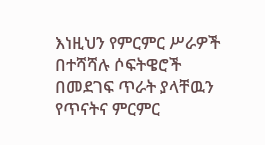እነዚህን የምርምር ሥራዎች በተሻሻሉ ሶፍትዌሮች በመደገፍ ጥራት ያላቸዉን የጥናትና ምርምር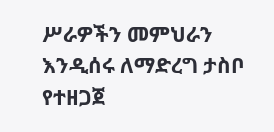ሥራዎችን መምህራን እንዲሰሩ ለማድረግ ታስቦ የተዘጋጀ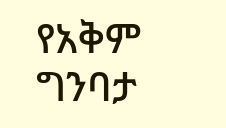የአቅም ግንባታ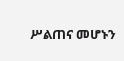ሥልጠና መሆኑን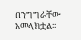በንግግራቸው አመላክቷል፡፡